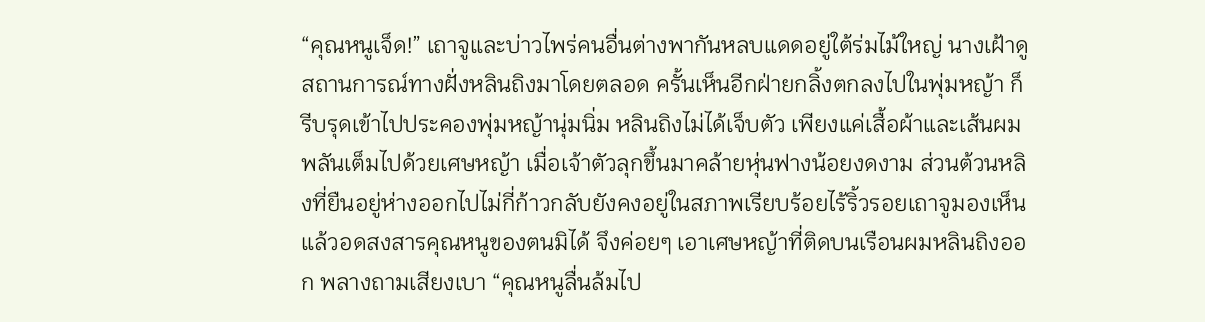“คุณหนูเจ็ด!” เถาจูและบ่าวไพร่คนอื่นต่างพากันหลบแดดอยู่ใต้ร่มไม้ใหญ่ นางเฝ้าดูสถานการณ์ทางฝั่งหลินถิงมาโดยตลอด ครั้นเห็นอีกฝ่ายกลิ้งตกลงไปในพุ่มหญ้า ก็รีบรุดเข้าไปประคองพุ่มหญ้านุ่มนิ่ม หลินถิงไม่ได้เจ็บตัว เพียงแค่เสื้อผ้าและเส้นผมพลันเต็มไปด้วยเศษหญ้า เมื่อเจ้าตัวลุกขึ้นมาคล้ายหุ่นฟางน้อยงดงาม ส่วนต้วนหลิงที่ยืนอยู่ห่างออกไปไม่กี่ก้าวกลับยังคงอยู่ในสภาพเรียบร้อยไร้ริ้วรอยเถาจูมองเห็นแล้วอดสงสารคุณหนูของตนมิได้ จึงค่อยๆ เอาเศษหญ้าที่ติดบนเรือนผมหลินถิงออก พลางถามเสียงเบา “คุณหนูลื่นล้มไป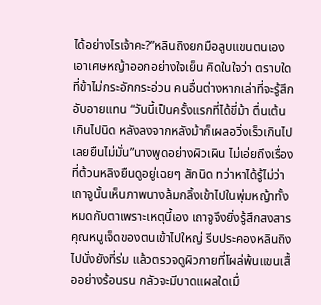ได้อย่างไรเจ้าคะ?”หลินถิงยกมือลูบแขนตนเอง เอาเศษหญ้าออกอย่างใจเย็น คิดในใจว่า ตราบใดที่ข้าไม่กระอักกระอ่วน คนอื่นต่างหากเล่าที่จะรู้สึกอับอายแทน “วันนี้เป็นครั้งแรกที่ได้ขี่ม้า ตื่นเต้นเกินไปนิด หลังลงจากหลังม้าก็เผลอวิ่งเร็วเกินไป เลยยืนไม่มั่น”นางพูดอย่างผิวเผิน ไม่เอ่ยถึงเรื่องที่ต้วนหลิงยืนดูอยู่เฉยๆ สักนิด ทว่าหาได้รู้ไม่ว่าเถาจูนั้นเห็นภาพนางล้มกลิ้งเข้าไปในพุ่มหญ้าทั้งหมดกับตาเพราะเหตุนี้เอง เถาจูจึงยิ่งรู้สึกสงสารคุณหนูเจ็ดของตนเข้าไปใหญ่ รีบประคองหลินถิงไปนั่งยังที่ร่ม แล้วตรวจดูผิวกายที่โผล่พ้นแขนเสื้ออย่างร้อนรน กลัวจะมีบาดแผลใดเมื่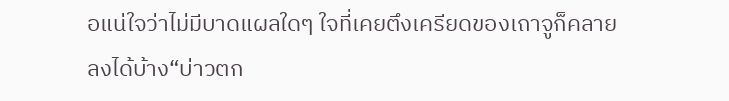อแน่ใจว่าไม่มีบาดแผลใดๆ ใจที่เคยตึงเครียดของเถาจูก็คลายลงได้บ้าง“บ่าวตก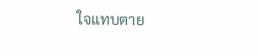ใจแทบตาย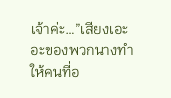เจ้าค่ะ…”เสียงเอะอะของพวกนางทำให้คนที่อ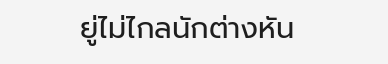ยู่ไม่ไกลนักต่างหัน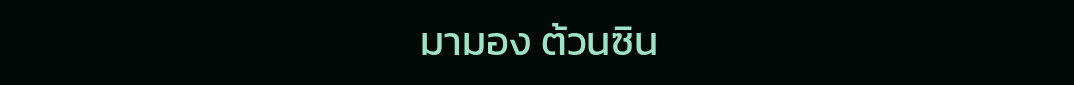มามอง ต้วนซิน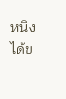หนิงได้ข